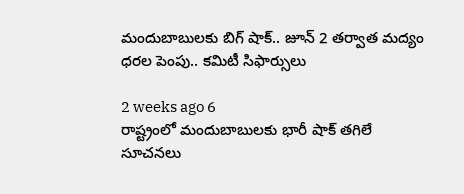మందుబాబులకు బిగ్ షాక్.. జూన్ 2 తర్వాత మద్యం ధరల పెంపు.. కమిటీ సిఫార్సులు

2 weeks ago 6
రాష్ట్రంలో మందుబాబులకు భారీ షాక్ తగిలే సూచనలు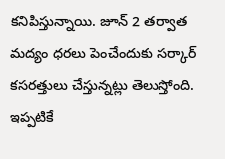కనిపిస్తున్నాయి. జూన్ 2 తర్వాత మద్యం ధరలు పెంచేందుకు సర్కార్ కసరత్తులు చేస్తున్నట్లు తెలుస్తోంది. ఇప్పటికే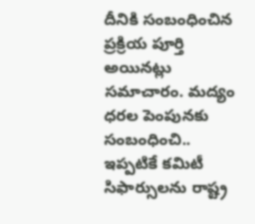దీనికి సంబంధించిన ప్రక్రియ పూర్తి అయినట్లు సమాచారం. మద్యం ధరల పెంపునకు సంబంధించి.. ఇప్పటికే కమిటీ సిఫార్సులను రాష్ట్ర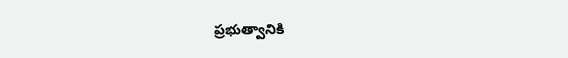ప్రభుత్వానికి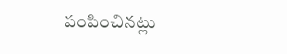పంపించినట్లు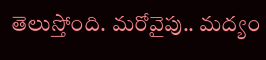తెలుస్తోంది. మరోవైపు.. మద్యం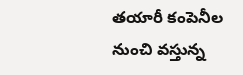తయారీ కంపెనీల నుంచి వస్తున్న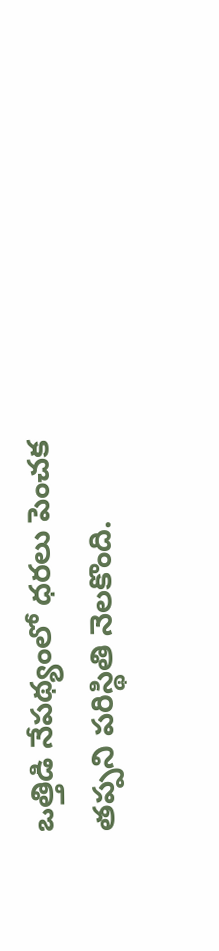ఒత్తిడి నేపథ్యంలో ధరలు పెంచక తప్పని పరిస్థితి నెలకొంది.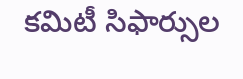కమిటీ సిఫార్సుల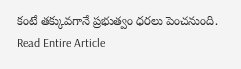కంటే తక్కువగానే ప్రభుత్వం ధరలు పెంచనుంది.
Read Entire Article